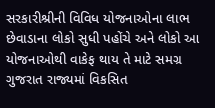સરકારીશ્રીની વિવિધ યોજનાઓના લાભ છેવાડાના લોકો સુધી પહોંચે અને લોકો આ યોજનાઓથી વાકેફ થાય તે માટે સમગ્ર ગુજરાત રાજ્યમાં વિકસિત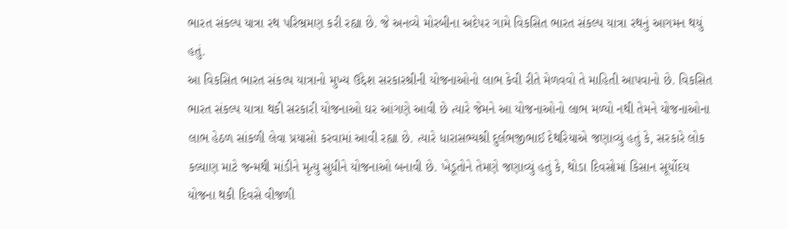ભારત સંકલ્પ યાત્રા રથ પરિભ્રમણ કરી રહ્યા છે. જે અનવ્યે મોરબીના અદેપર ગામે વિકસિત ભારત સંકલ્પ યાત્રા રથનું આગમન થયું હતું.
આ વિકસિત ભારત સંકલ્પ યાત્રાનો મુખ્ય ઉદ્દેશ સરકારશ્રીની યોજનાઓનો લાભ કેવી રીતે મેળવવો તે માહિતી આપવાનો છે. વિકસિત ભારત સંકલ્પ યાત્રા થકી સરકારી યોજનાઓ ઘર આંગણે આવી છે ત્યારે જેમને આ યોજનાઓનો લાભ મળ્યો નથી તેમને યોજનાઓના લાભ હેઠળ સાંકળી લેવા પ્રયાસો કરવામાં આવી રહ્યા છે. ત્યારે ધારાસભ્યશ્રી દુર્લભજીભાઈ દેથરિયાએ જણાવ્યું હતું કે, સરકારે લોક કલ્યાણ માટે જન્મથી માંડીને મૃત્યુ સુધીને યોજનાઓ બનાવી છે. ખેડૂતોને તેમણે જણાવ્યું હતું કે, થોડા દિવસોમાં કિસાન સૂર્યોદય યોજના થકી દિવસે વીજળી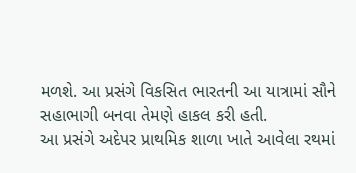મળશે. આ પ્રસંગે વિકસિત ભારતની આ યાત્રામાં સૌને સહાભાગી બનવા તેમણે હાકલ કરી હતી.
આ પ્રસંગે અદેપર પ્રાથમિક શાળા ખાતે આવેલા રથમાં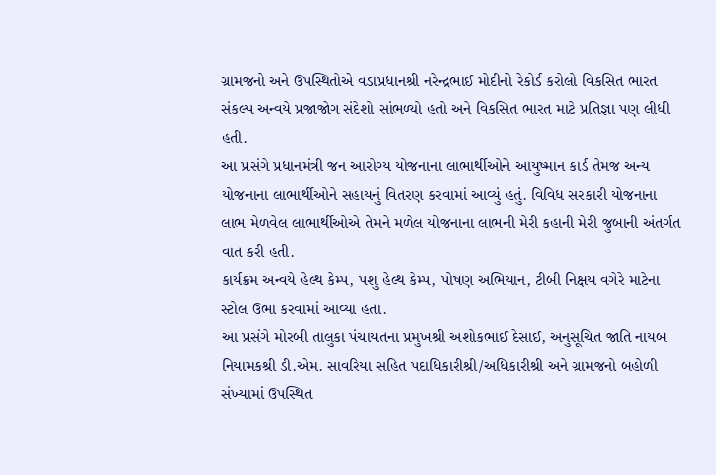ગ્રામજનો અને ઉપસ્થિતોએ વડાપ્રધાનશ્રી નરેન્દ્રભાઈ મોદીનો રેકોર્ડ કરોલો વિકસિત ભારત સંકલ્પ અન્વયે પ્રજાજોગ સંદેશો સાંભળ્યો હતો અને વિકસિત ભારત માટે પ્રતિજ્ઞા પણ લીધી હતી.
આ પ્રસંગે પ્રધાનમંત્રી જન આરોગ્ય યોજનાના લાભાર્થીઓને આયુષ્માન કાર્ડ તેમજ અન્ય યોજનાના લાભાર્થીઓને સહાયનું વિતરણ કરવામાં આવ્યું હતું. વિવિધ સરકારી યોજનાના લાભ મેળવેલ લાભાર્થીઓએ તેમને મળેલ યોજનાના લાભની મેરી કહાની મેરી જુબાની અંતર્ગત વાત કરી હતી.
કાર્યક્રમ અન્વયે હેલ્થ કેમ્પ, પશુ હેલ્થ કેમ્પ, પોષણ અભિયાન, ટીબી નિક્ષય વગેરે માટેના સ્ટોલ ઉભા કરવામાં આવ્યા હતા.
આ પ્રસંગે મોરબી તાલુકા પંચાયતના પ્રમુખશ્રી અશોકભાઈ દેસાઈ, અનુસૂચિત જાતિ નાયબ નિયામકશ્રી ડી.એમ. સાવરિયા સહિત પદાધિકારીશ્રી/અધિકારીશ્રી અને ગ્રામજનો બહોળી સંખ્યામાં ઉપસ્થિત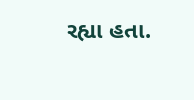રહ્યા હતા.